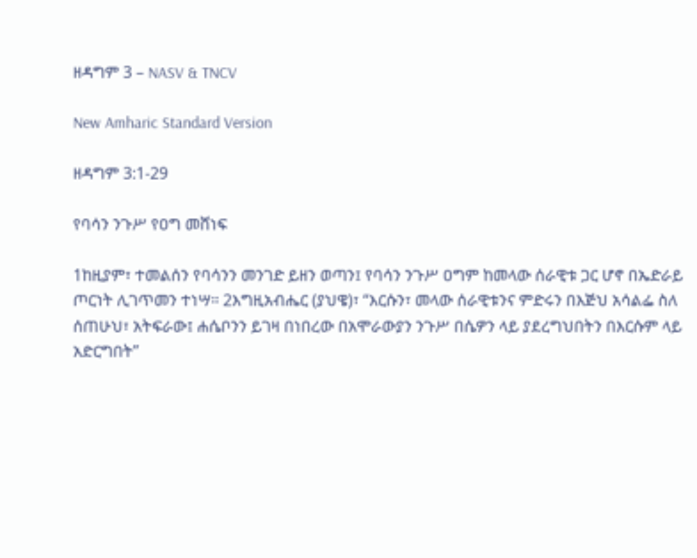ዘዳግም 3 – NASV & TNCV

New Amharic Standard Version

ዘዳግም 3:1-29

የባሳን ንጉሥ የዐግ መሸነፍ

1ከዚያም፣ ተመልሰን የባሳንን መንገድ ይዘን ወጣን፤ የባሳን ንጉሥ ዐግም ከመላው ሰራዊቱ ጋር ሆኖ በኤድራይ ጦርነት ሊገጥመን ተነሣ። 2እግዚአብሔር (ያህዌ)፣ “እርሱን፣ መላው ሰራዊቱንና ምድሩን በእጅህ አሳልፌ ስለ ሰጠሁህ፣ አትፍራው፤ ሐሴቦንን ይገዛ በነበረው በአሞራውያን ንጉሥ በሴዎን ላይ ያደረግህበትን በእርሱም ላይ አድርግበት”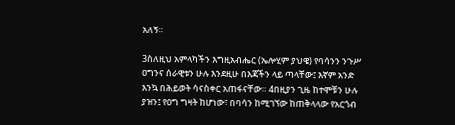አለኝ።

3ስለዚህ አምላካችን እግዚአብሔር (ኤሎሂም ያህዌ) የባሳንን ንጉሥ ዐግንና ሰራዊቱን ሁሉ እንደዚሁ በእጃችን ላይ ጣላቸው፤ እኛም አንድ እንኳ በሕይወት ሳናስቀር አጠፋናቸው። 4በዚያን ጊዜ ከተሞቹን ሁሉ ያዝን፤ የዐግ ግዛት ከሆነው፣ በባሳን ከሚገኘው ከጠቅላላው የአርጎብ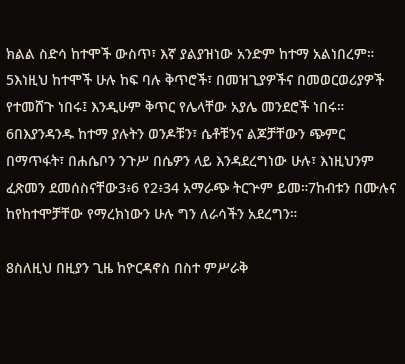ክልል ስድሳ ከተሞች ውስጥ፣ እኛ ያልያዝነው አንድም ከተማ አልነበረም። 5እነዚህ ከተሞች ሁሉ ከፍ ባሉ ቅጥሮች፣ በመዝጊያዎችና በመወርወሪያዎች የተመሸጉ ነበሩ፤ እንዲሁም ቅጥር የሌላቸው አያሌ መንደሮች ነበሩ። 6በእያንዳንዱ ከተማ ያሉትን ወንዶቹን፣ ሴቶቹንና ልጆቻቸውን ጭምር በማጥፋት፣ በሐሴቦን ንጉሥ በሴዎን ላይ እንዳደረግነው ሁሉ፣ እነዚህንም ፈጽመን ደመሰስናቸው3፥6 የ2፥34 አማራጭ ትርጕም ይመ።7ከብቱን በሙሉና ከየከተሞቻቸው የማረክነውን ሁሉ ግን ለራሳችን አደረግን።

8ስለዚህ በዚያን ጊዜ ከዮርዳኖስ በስተ ምሥራቅ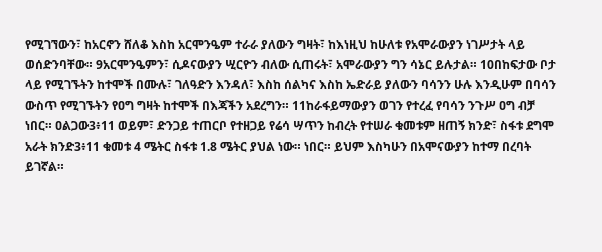የሚገኘውን፣ ከአርኖን ሸለቆ እስከ አርሞንዔም ተራራ ያለውን ግዛት፣ ከእነዚህ ከሁለቱ የአሞራውያን ነገሥታት ላይ ወሰድንባቸው። 9አርሞንዔምን፣ ሲዶናውያን ሢርዮን ብለው ሲጠሩት፣ አሞራውያን ግን ሳኔር ይሉታል። 10በከፍታው ቦታ ላይ የሚገኙትን ከተሞች በሙሉ፣ ገለዓድን እንዳለ፣ እስከ ሰልካና እስከ ኤድራይ ያለውን ባሳንን ሁሉ እንዲሁም በባሳን ውስጥ የሚገኙትን የዐግ ግዛት ከተሞች በእጃችን አደረግን። 11ከራፋይማውያን ወገን የተረፈ የባሳን ንጉሥ ዐግ ብቻ ነበር። ዐልጋው3፥11 ወይም፣ ድንጋይ ተጠርቦ የተዘጋይ የሬሳ ሣጥን ከብረት የተሠራ ቁመቱም ዘጠኝ ክንድ፣ ስፋቱ ደግሞ አራት ክንድ3፥11 ቁመቱ 4 ሜትር ስፋቱ 1.8 ሜትር ያህል ነው። ነበር። ይህም እስካሁን በአሞናውያን ከተማ በረባት ይገኛል።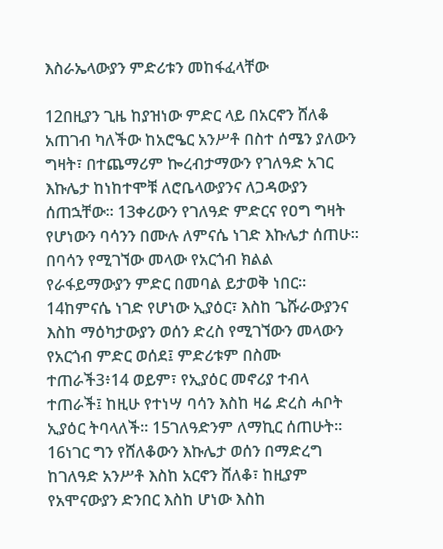እስራኤላውያን ምድሪቱን መከፋፈላቸው

12በዚያን ጊዜ ከያዝነው ምድር ላይ በአርኖን ሸለቆ አጠገብ ካለችው ከአሮዔር አንሥቶ በስተ ሰሜን ያለውን ግዛት፣ በተጨማሪም ኰረብታማውን የገለዓድ አገር እኩሌታ ከነከተሞቹ ለሮቤላውያንና ለጋዳውያን ሰጠኋቸው። 13ቀሪውን የገለዓድ ምድርና የዐግ ግዛት የሆነውን ባሳንን በሙሉ ለምናሴ ነገድ እኩሌታ ሰጠሁ። በባሳን የሚገኘው መላው የአርጎብ ክልል የራፋይማውያን ምድር በመባል ይታወቅ ነበር። 14ከምናሴ ነገድ የሆነው ኢያዕር፣ እስከ ጌሹራውያንና እስከ ማዕካታውያን ወሰን ድረስ የሚገኘውን መላውን የአርጎብ ምድር ወሰደ፤ ምድሪቱም በስሙ ተጠራች3፥14 ወይም፣ የኢያዕር መኖሪያ ተብላ ተጠራች፤ ከዚሁ የተነሣ ባሳን እስከ ዛሬ ድረስ ሓቦት ኢያዕር ትባላለች። 15ገለዓድንም ለማኪር ሰጠሁት። 16ነገር ግን የሸለቆውን እኩሌታ ወሰን በማድረግ ከገለዓድ አንሥቶ እስከ አርኖን ሸለቆ፣ ከዚያም የአሞናውያን ድንበር እስከ ሆነው እስከ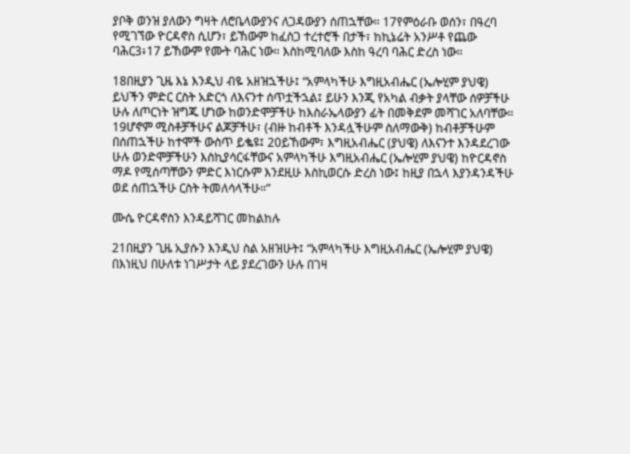ያቦቅ ወንዝ ያለውን ግዛት ለሮቤላውያንና ለጋዳውያን ሰጠኋቸው። 17የምዕራቡ ወሰን፣ በዓረባ የሚገኘው ዮርዳኖስ ሲሆን፣ ይኸውም ከፈስጋ ተረተሮች በታች፣ ከኪኔሬት አንሥቶ የጨው ባሕር3፥17 ይኸውም የሙት ባሕር ነው። እስከሚባለው እስከ ዓረባ ባሕር ድረስ ነው።

18በዚያን ጊዜ እኔ እንዲህ ብዬ አዘዝኋችሁ፤ “አምላካችሁ እግዚአብሔር (ኤሎሂም ያህዌ) ይህችን ምድር ርስት አድርጎ ለእናንተ ሰጥቷችኋል፤ ይሁን እንጂ የአካል ብቃት ያላቸው ሰዎቻችሁ ሁሉ ለጦርነት ዝግጁ ሆነው ከወንድሞቻችሁ ከእስራኤላውያን ፊት በመቅደም መሻገር አለባቸው። 19ሆኖም ሚስቶቻችሁና ልጆቻችሁ፣ (ብዙ ከብቶች እንዳሏችሁም ስለማውቅ) ከብቶቻችሁም በሰጠኋችሁ ከተሞች ውስጥ ይቈዩ፤ 20ይኸውም፣ እግዚአብሔር (ያህዌ) ለእናንተ እንዳደረገው ሁሉ ወንድሞቻችሁን እስኪያሳርፋቸውና አምላካችሁ እግዚአብሔር (ኤሎሂም ያህዌ) ከዮርዳኖስ ማዶ የሚሰጣቸውን ምድር እነርሱም እንደዚሁ እስኪወርሱ ድረስ ነው፤ ከዚያ በኋላ እያንዳንዳችሁ ወደ ሰጠኋችሁ ርስት ትመለሳላችሁ።”

ሙሴ ዮርዳኖስን እንዳይሻገር መከልከሉ

21በዚያን ጊዜ ኢያሱን እንዲህ ስል አዘዝሁት፤ “አምላካችሁ እግዚአብሔር (ኤሎሂም ያህዌ) በእነዚህ በሁለቱ ነገሥታት ላይ ያደረገውን ሁሉ በገዛ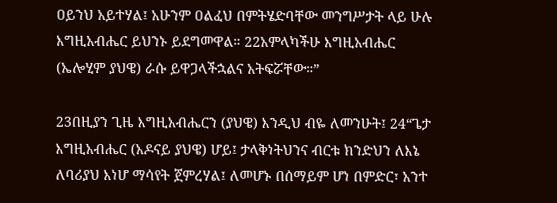ዐይንህ አይተሃል፤ አሁንም ዐልፈህ በምትሄድባቸው መንግሥታት ላይ ሁሉ እግዚአብሔር ይህንኑ ይደግመዋል። 22አምላካችሁ እግዚአብሔር (ኤሎሂም ያህዌ) ራሱ ይዋጋላችኋልና አትፍሯቸው።”

23በዚያን ጊዜ እግዚአብሔርን (ያህዌ) እንዲህ ብዬ ለመንሁት፤ 24“ጌታ እግዚአብሔር (አዶናይ ያህዌ) ሆይ፤ ታላቅነትህንና ብርቱ ክንድህን ለእኔ ለባሪያህ እነሆ ማሳየት ጀምረሃል፤ ለመሆኑ በሰማይም ሆነ በምድር፣ አንተ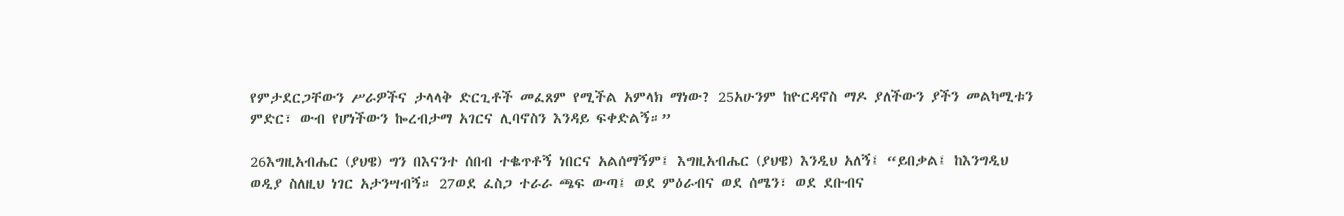የምታደርጋቸውን ሥራዎችና ታላላቅ ድርጊቶች መፈጸም የሚችል አምላክ ማነው? 25አሁንም ከዮርዳኖስ ማዶ ያለችውን ያችን መልካሚቱን ምድር፣ ውብ የሆነችውን ኰረብታማ አገርና ሊባኖስን እንዳይ ፍቀድልኝ።”

26እግዚአብሔር (ያህዌ) ግን በእናንተ ሰበብ ተቈጥቶኝ ነበርና አልሰማኝም፤ እግዚአብሔር (ያህዌ) እንዲህ አለኝ፤ “ይበቃል፤ ከእንግዲህ ወዲያ ስለዚህ ነገር አታንሣብኝ። 27ወደ ፈስጋ ተራራ ጫፍ ውጣ፤ ወደ ምዕራብና ወደ ሰሜን፣ ወደ ደቡብና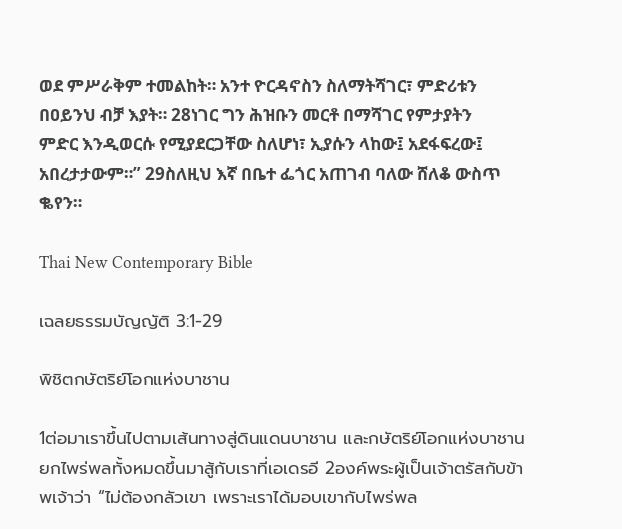ወደ ምሥራቅም ተመልከት። አንተ ዮርዳኖስን ስለማትሻገር፣ ምድሪቱን በዐይንህ ብቻ እያት። 28ነገር ግን ሕዝቡን መርቶ በማሻገር የምታያትን ምድር እንዲወርሱ የሚያደርጋቸው ስለሆነ፣ ኢያሱን ላከው፤ አደፋፍረው፤ አበረታታውም።” 29ስለዚህ እኛ በቤተ ፌጎር አጠገብ ባለው ሸለቆ ውስጥ ቈየን።

Thai New Contemporary Bible

เฉลยธรรมบัญญัติ 3:1-29

พิชิตกษัตริย์โอกแห่งบาชาน

1ต่อมาเราขึ้นไปตามเส้นทางสู่ดินแดนบาชาน และกษัตริย์โอกแห่งบาชานยกไพร่พลทั้งหมดขึ้นมาสู้กับเราที่เอเดรอี 2องค์พระผู้เป็นเจ้าตรัสกับข้าพเจ้าว่า “ไม่ต้องกลัวเขา เพราะเราได้มอบเขากับไพร่พล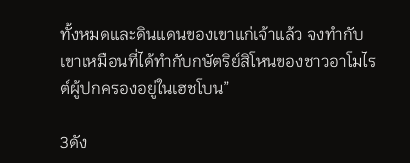ทั้งหมดและดินแดนของเขาแก่เจ้าแล้ว จงทำกับเขาเหมือนที่ได้ทำกับกษัตริย์สิโหนของชาวอาโมไรต์ผู้ปกครองอยู่ในเฮชโบน”

3ดัง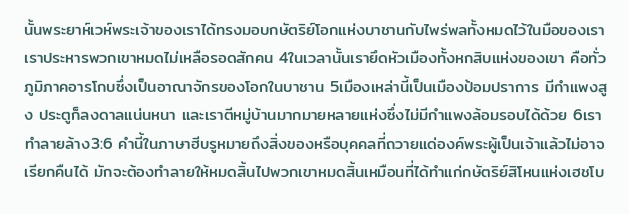นั้นพระยาห์เวห์พระเจ้าของเราได้ทรงมอบกษัตริย์โอกแห่งบาชานกับไพร่พลทั้งหมดไว้ในมือของเรา เราประหารพวกเขาหมดไม่เหลือรอดสักคน 4ในเวลานั้นเรายึดหัวเมืองทั้งหกสิบแห่งของเขา คือทั่วภูมิภาคอารโกบซึ่งเป็นอาณาจักรของโอกในบาชาน 5เมืองเหล่านี้เป็นเมืองป้อมปราการ มีกำแพงสูง ประตูก็ลงดาลแน่นหนา และเราตีหมู่บ้านมากมายหลายแห่งซึ่งไม่มีกำแพงล้อมรอบได้ด้วย 6เราทำลายล้าง3:6 คำนี้ในภาษาฮีบรูหมายถึงสิ่งของหรือบุคคลที่ถวายแด่องค์พระผู้เป็นเจ้าแล้วไม่อาจเรียกคืนได้ มักจะต้องทำลายให้หมดสิ้นไปพวกเขาหมดสิ้นเหมือนที่ได้ทำแก่กษัตริย์สิโหนแห่งเฮชโบ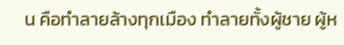น คือทำลายล้างทุกเมือง ทำลายทั้งผู้ชาย ผู้ห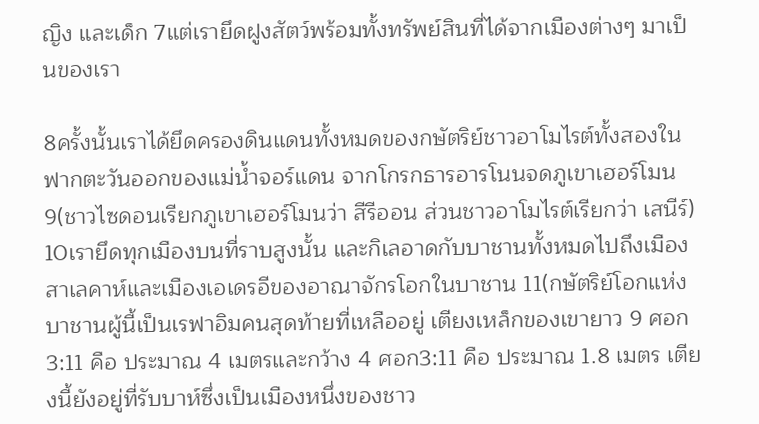ญิง และเด็ก 7แต่เรายึดฝูงสัตว์พร้อมทั้งทรัพย์สินที่ได้จากเมืองต่างๆ มาเป็นของเรา

8ครั้งนั้นเราได้ยึดครองดินแดนทั้งหมดของกษัตริย์ชาวอาโมไรต์ทั้งสองในฟากตะวันออกของแม่น้ำจอร์แดน จากโกรกธารอารโนนจดภูเขาเฮอร์โมน 9(ชาวไซดอนเรียกภูเขาเฮอร์โมนว่า สีรีออน ส่วนชาวอาโมไรต์เรียกว่า เสนีร์) 10เรายึดทุกเมืองบนที่ราบสูงนั้น และกิเลอาดกับบาชานทั้งหมดไปถึงเมืองสาเลคาห์และเมืองเอเดรอีของอาณาจักรโอกในบาชาน 11(กษัตริย์โอกแห่งบาชานผู้นี้เป็นเรฟาอิมคนสุดท้ายที่เหลืออยู่ เตียงเหล็กของเขายาว 9 ศอก3:11 คือ ประมาณ 4 เมตรและกว้าง 4 ศอก3:11 คือ ประมาณ 1.8 เมตร เตียงนี้ยังอยู่ที่รับบาห์ซึ่งเป็นเมืองหนึ่งของชาว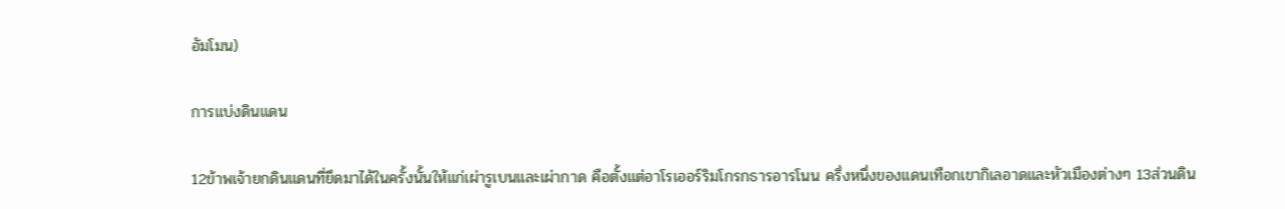อัมโมน)

การแบ่งดินแดน

12ข้าพเจ้ายกดินแดนที่ยึดมาได้ในครั้งนั้นให้แก่เผ่ารูเบนและเผ่ากาด คือตั้งแต่อาโรเออร์ริมโกรกธารอารโนน ครึ่งหนึ่งของแดนเทือกเขากิเลอาดและหัวเมืองต่างๆ 13ส่วนดิน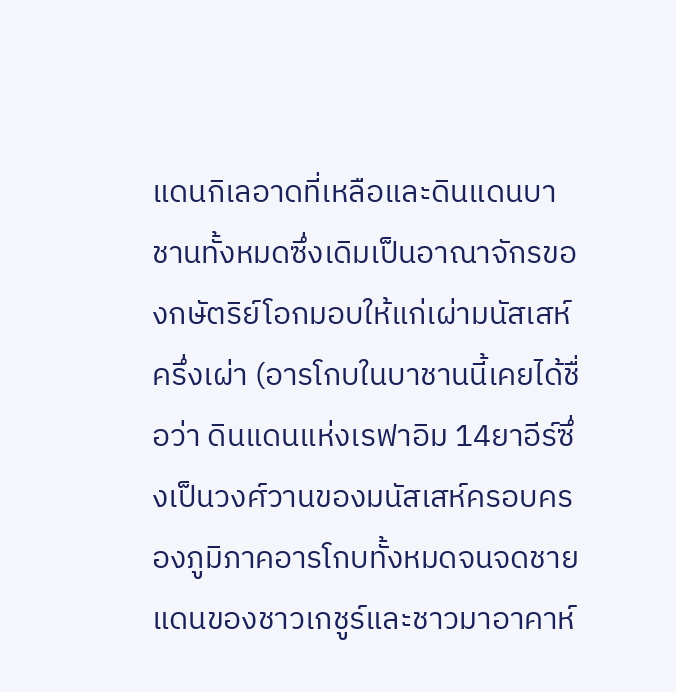แดนกิเลอาดที่เหลือและดินแดนบาชานทั้งหมดซึ่งเดิมเป็นอาณาจักรของกษัตริย์โอกมอบให้แก่เผ่ามนัสเสห์ครึ่งเผ่า (อารโกบในบาชานนี้เคยได้ชื่อว่า ดินแดนแห่งเรฟาอิม 14ยาอีร์ซึ่งเป็นวงศ์วานของมนัสเสห์ครอบครองภูมิภาคอารโกบทั้งหมดจนจดชายแดนของชาวเกชูร์และชาวมาอาคาห์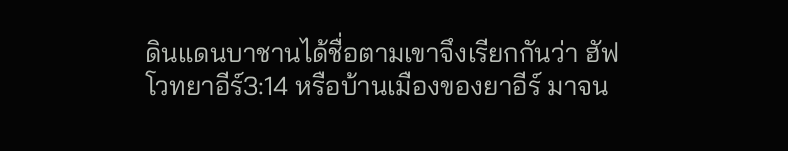ดินแดนบาชานได้ชื่อตามเขาจึงเรียกกันว่า ฮัฟโวทยาอีร์3:14 หรือบ้านเมืองของยาอีร์ มาจน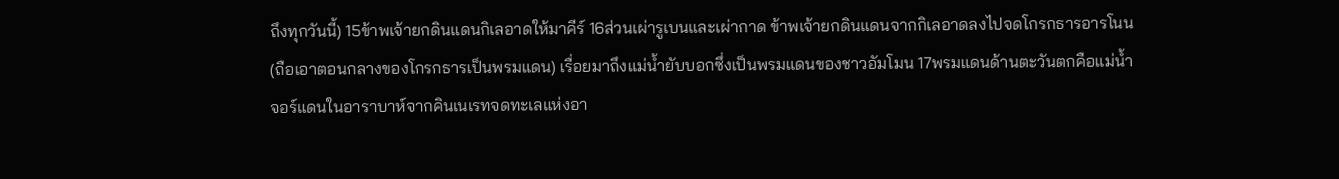ถึงทุกวันนี้) 15ข้าพเจ้ายกดินแดนกิเลอาดให้มาคีร์ 16ส่วนเผ่ารูเบนและเผ่ากาด ข้าพเจ้ายกดินแดนจากกิเลอาดลงไปจดโกรกธารอารโนน (ถือเอาตอนกลางของโกรกธารเป็นพรมแดน) เรื่อยมาถึงแม่น้ำยับบอกซึ่งเป็นพรมแดนของชาวอัมโมน 17พรมแดนด้านตะวันตกคือแม่น้ำจอร์แดนในอาราบาห์จากคินเนเรทจดทะเลแห่งอา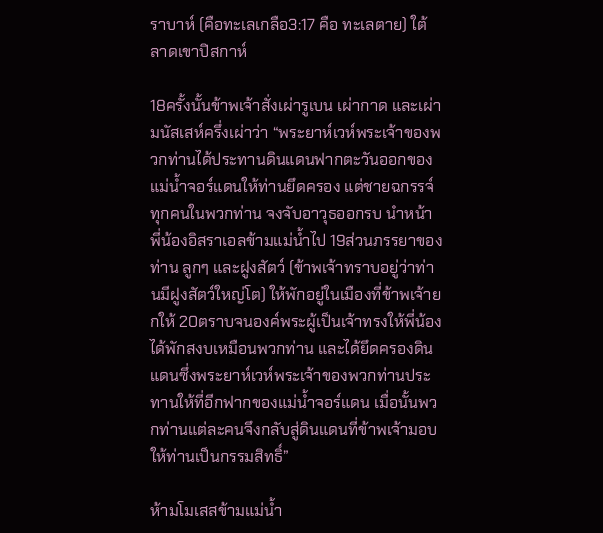ราบาห์ (คือทะเลเกลือ3:17 คือ ทะเลตาย) ใต้ลาดเขาปิสกาห์

18ครั้งนั้นข้าพเจ้าสั่งเผ่ารูเบน เผ่ากาด และเผ่ามนัสเสห์ครึ่งเผ่าว่า “พระยาห์เวห์พระเจ้าของพวกท่านได้ประทานดินแดนฟากตะวันออกของแม่น้ำจอร์แดนให้ท่านยึดครอง แต่ชายฉกรรจ์ทุกคนในพวกท่าน จงจับอาวุธออกรบ นำหน้าพี่น้องอิสราเอลข้ามแม่น้ำไป 19ส่วนภรรยาของท่าน ลูกๆ และฝูงสัตว์ (ข้าพเจ้าทราบอยู่ว่าท่านมีฝูงสัตว์ใหญ่โต) ให้พักอยู่ในเมืองที่ข้าพเจ้ายกให้ 20ตราบจนองค์พระผู้เป็นเจ้าทรงให้พี่น้องได้พักสงบเหมือนพวกท่าน และได้ยึดครองดินแดนซึ่งพระยาห์เวห์พระเจ้าของพวกท่านประทานให้ที่อีกฟากของแม่น้ำจอร์แดน เมื่อนั้นพวกท่านแต่ละคนจึงกลับสู่ดินแดนที่ข้าพเจ้ามอบให้ท่านเป็นกรรมสิทธิ์”

ห้ามโมเสสข้ามแม่น้ำ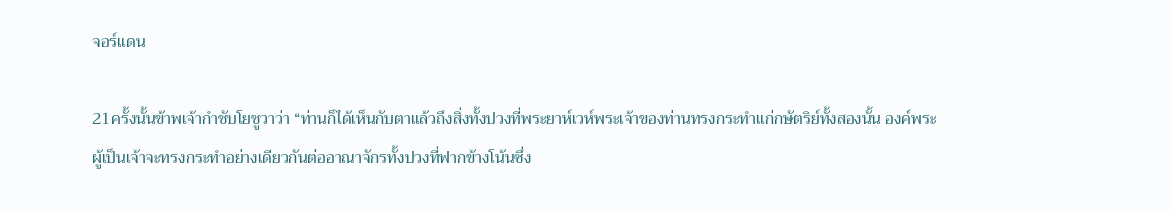จอร์แดน

21ครั้งนั้นข้าพเจ้ากำชับโยชูวาว่า “ท่านก็ได้เห็นกับตาแล้วถึงสิ่งทั้งปวงที่พระยาห์เวห์พระเจ้าของท่านทรงกระทำแก่กษัตริย์ทั้งสองนั้น องค์พระผู้เป็นเจ้าจะทรงกระทำอย่างเดียวกันต่ออาณาจักรทั้งปวงที่ฟากข้างโน้นซึ่ง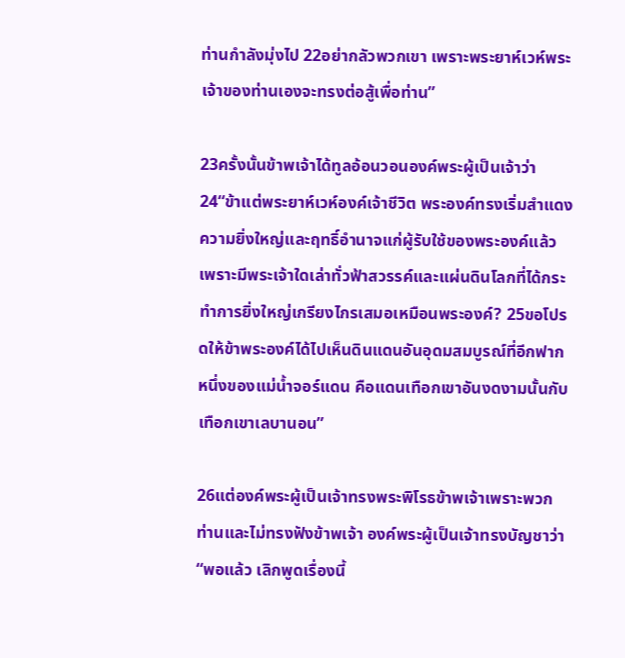ท่านกำลังมุ่งไป 22อย่ากลัวพวกเขา เพราะพระยาห์เวห์พระเจ้าของท่านเองจะทรงต่อสู้เพื่อท่าน”

23ครั้งนั้นข้าพเจ้าได้ทูลอ้อนวอนองค์พระผู้เป็นเจ้าว่า 24“ข้าแต่พระยาห์เวห์องค์เจ้าชีวิต พระองค์ทรงเริ่มสำแดงความยิ่งใหญ่และฤทธิ์อำนาจแก่ผู้รับใช้ของพระองค์แล้ว เพราะมีพระเจ้าใดเล่าทั่วฟ้าสวรรค์และแผ่นดินโลกที่ได้กระทำการยิ่งใหญ่เกรียงไกรเสมอเหมือนพระองค์? 25ขอโปรดให้ข้าพระองค์ได้ไปเห็นดินแดนอันอุดมสมบูรณ์ที่อีกฟากหนึ่งของแม่น้ำจอร์แดน คือแดนเทือกเขาอันงดงามนั้นกับเทือกเขาเลบานอน”

26แต่องค์พระผู้เป็นเจ้าทรงพระพิโรธข้าพเจ้าเพราะพวกท่านและไม่ทรงฟังข้าพเจ้า องค์พระผู้เป็นเจ้าทรงบัญชาว่า “พอแล้ว เลิกพูดเรื่องนี้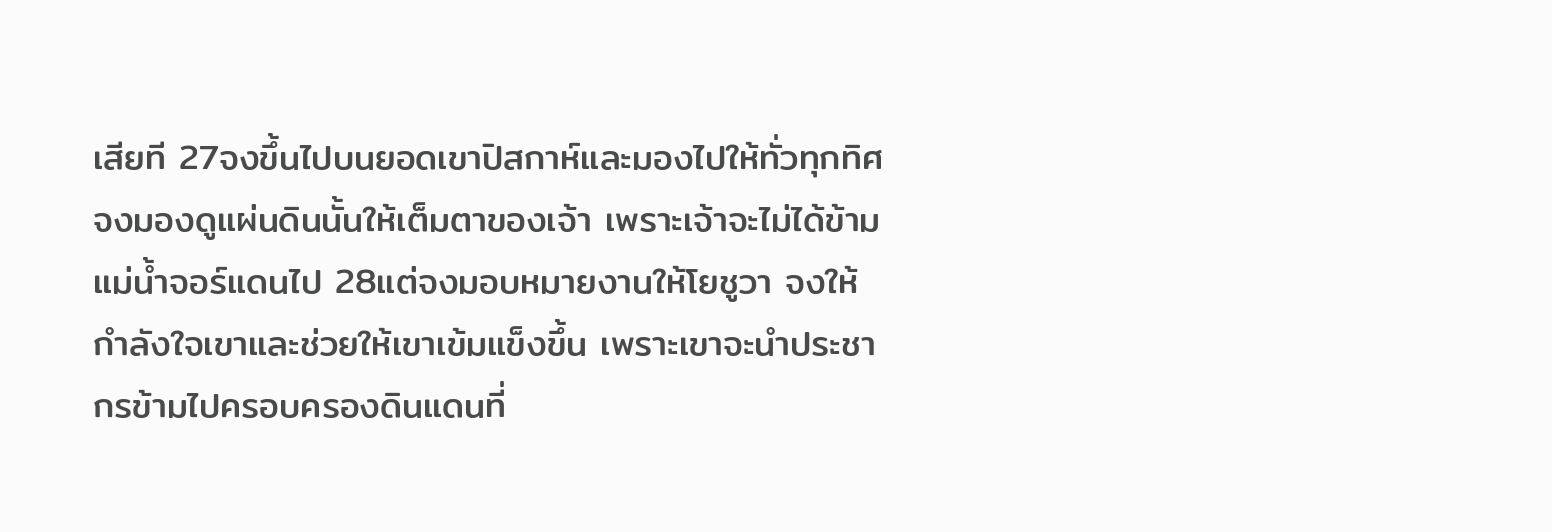เสียที 27จงขึ้นไปบนยอดเขาปิสกาห์และมองไปให้ทั่วทุกทิศ จงมองดูแผ่นดินนั้นให้เต็มตาของเจ้า เพราะเจ้าจะไม่ได้ข้ามแม่น้ำจอร์แดนไป 28แต่จงมอบหมายงานให้โยชูวา จงให้กำลังใจเขาและช่วยให้เขาเข้มแข็งขึ้น เพราะเขาจะนำประชากรข้ามไปครอบครองดินแดนที่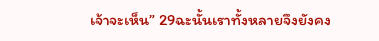เจ้าจะเห็น” 29ฉะนั้นเราทั้งหลายจึงยังคง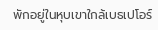พักอยู่ในหุบเขาใกล้เบธเปโอร์